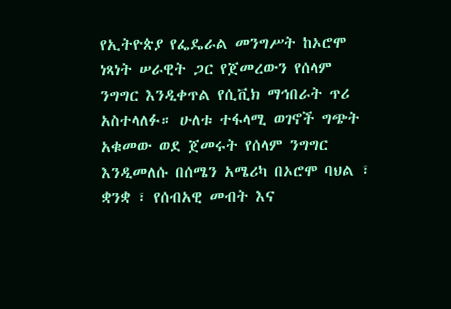የኢትዮጵያ የፌዴራል መንግሥት ከኦሮሞ ነጻነት ሠራዊት ጋር የጀመረውን የሰላም ንግግር እንዲቀጥል የሲቪክ ማኅበራት ጥሪ አስተላለፉ። ሁለቱ ተፋላሚ ወገኖች ግጭት አቁመው ወደ ጀመሩት የሰላም ንግግር እንዲመለሱ በሰሜን አሜሪካ በኦሮሞ ባህል ፣ ቋንቋ ፣ የሰብአዊ መብት እና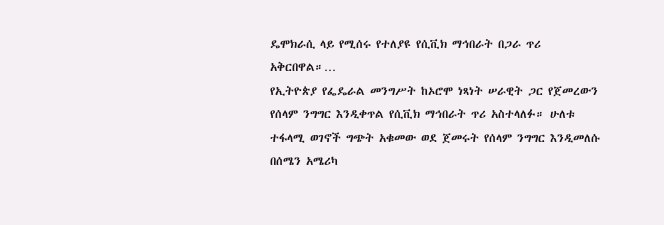ዴሞክራሲ ላይ የሚሰሩ የተለያዩ የሲቪክ ማኅበራት በጋራ ጥሪ አቅርበዋል።…
የኢትዮጵያ የፌዴራል መንግሥት ከኦሮሞ ነጻነት ሠራዊት ጋር የጀመረውን የሰላም ንግግር እንዲቀጥል የሲቪክ ማኅበራት ጥሪ አስተላለፉ። ሁለቱ ተፋላሚ ወገኖች ግጭት አቁመው ወደ ጀመሩት የሰላም ንግግር እንዲመለሱ በሰሜን አሜሪካ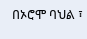በኦሮሞ ባህል ፣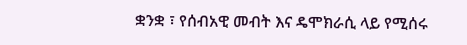ቋንቋ ፣ የሰብአዊ መብት እና ዴሞክራሲ ላይ የሚሰሩ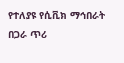የተለያዩ የሲቪክ ማኅበራት በጋራ ጥሪ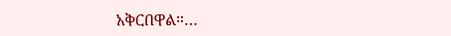አቅርበዋል።…